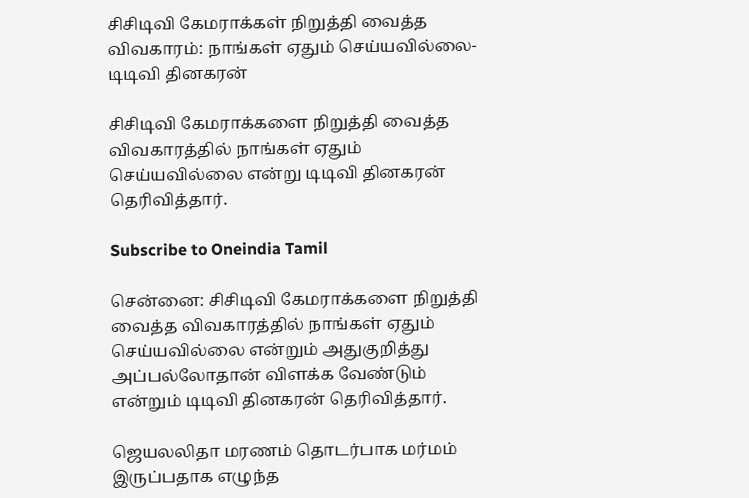சிசிடிவி கேமராக்கள் நிறுத்தி வைத்த விவகாரம்: நாங்கள் ஏதும் செய்யவில்லை- டிடிவி தினகரன்

சிசிடிவி கேமராக்களை நிறுத்தி வைத்த விவகாரத்தில் நாங்கள் ஏதும் செய்யவில்லை என்று டிடிவி தினகரன் தெரிவித்தார்.

Subscribe to Oneindia Tamil

சென்னை: சிசிடிவி கேமராக்களை நிறுத்தி வைத்த விவகாரத்தில் நாங்கள் ஏதும் செய்யவில்லை என்றும் அதுகுறித்து அப்பல்லோதான் விளக்க வேண்டும் என்றும் டிடிவி தினகரன் தெரிவித்தார்.

ஜெயலலிதா மரணம் தொடர்பாக மர்மம் இருப்பதாக எழுந்த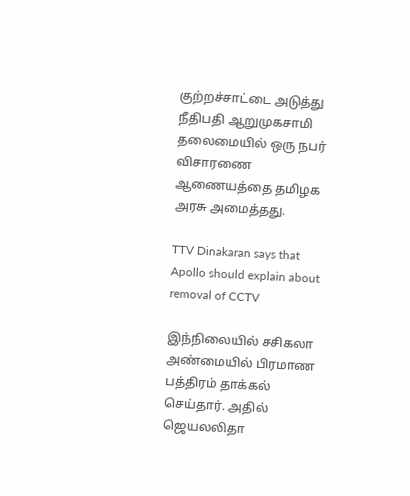குற்றச்சாட்டை அடுத்து நீதிபதி ஆறுமுகசாமி தலைமையில் ஒரு நபர் விசாரணை ஆணையத்தை தமிழக அரசு அமைத்தது.

TTV Dinakaran says that Apollo should explain about removal of CCTV

இந்நிலையில் சசிகலா அண்மையில் பிரமாண பத்திரம் தாக்கல் செய்தார். அதில் ஜெயலலிதா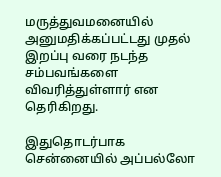மருத்துவமனையில் அனுமதிக்கப்பட்டது முதல் இறப்பு வரை நடந்த சம்பவங்களை விவரித்துள்ளார் என தெரிகிறது.

இதுதொடர்பாக சென்னையில் அப்பல்லோ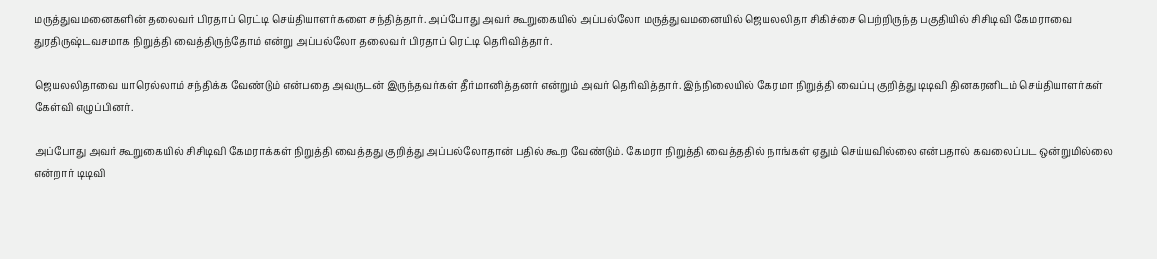மருத்துவமனைகளின் தலைவர் பிரதாப் ரெட்டி செய்தியாளர்களை சந்தித்தார். அப்போது அவர் கூறுகையில் அப்பல்லோ மருத்துவமனையில் ஜெயலலிதா சிகிச்சை பெற்றிருந்த பகுதியில் சிசிடிவி கேமராவை துரதிருஷ்டவசமாக நிறுத்தி வைத்திருந்தோம் என்று அப்பல்லோ தலைவர் பிரதாப் ரெட்டி தெரிவித்தார்.

ஜெயலலிதாவை யாரெல்லாம் சந்திக்க வேண்டும் என்பதை அவருடன் இருந்தவர்கள் தீர்மானித்தனர் என்றும் அவர் தெரிவித்தார். இந்நிலையில் கேரமா நிறுத்தி வைப்பு குறித்து டிடிவி தினகரனிடம் செய்தியாளர்கள் கேள்வி எழுப்பினர்.

அப்போது அவர் கூறுகையில் சிசிடிவி கேமராக்கள் நிறுத்தி வைத்தது குறித்து அப்பல்லோதான் பதில் கூற வேண்டும். கேமரா நிறுத்தி வைத்ததில் நாங்கள் ஏதும் செய்யவில்லை என்பதால் கவலைப்பட ஒன்றுமில்லை என்றார் டிடிவி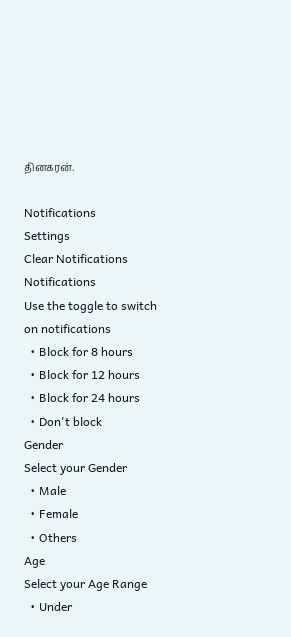தினகரன்.

Notifications
Settings
Clear Notifications
Notifications
Use the toggle to switch on notifications
  • Block for 8 hours
  • Block for 12 hours
  • Block for 24 hours
  • Don't block
Gender
Select your Gender
  • Male
  • Female
  • Others
Age
Select your Age Range
  • Under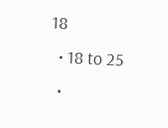18
  • 18 to 25
  •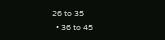26 to 35
  • 36 to 45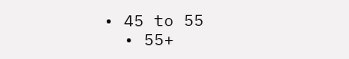• 45 to 55
  • 55+